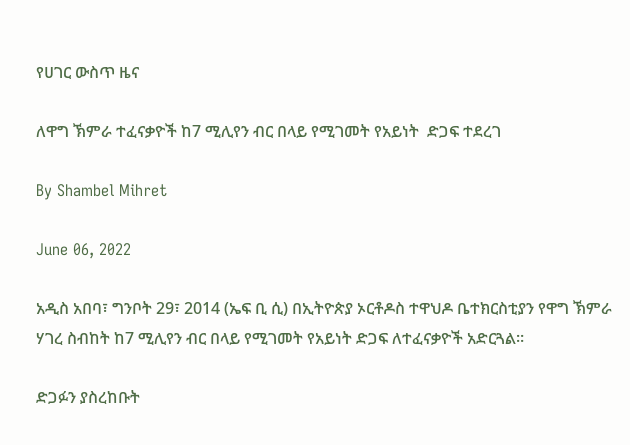የሀገር ውስጥ ዜና

ለዋግ ኽምራ ተፈናቃዮች ከ7 ሚሊየን ብር በላይ የሚገመት የአይነት  ድጋፍ ተደረገ

By Shambel Mihret

June 06, 2022

አዲስ አበባ፣ ግንቦት 29፣ 2014 (ኤፍ ቢ ሲ) በኢትዮጵያ ኦርቶዶስ ተዋህዶ ቤተክርስቲያን የዋግ ኽምራ ሃገረ ስብከት ከ7 ሚሊየን ብር በላይ የሚገመት የአይነት ድጋፍ ለተፈናቃዮች አድርጓል።

ድጋፉን ያስረከቡት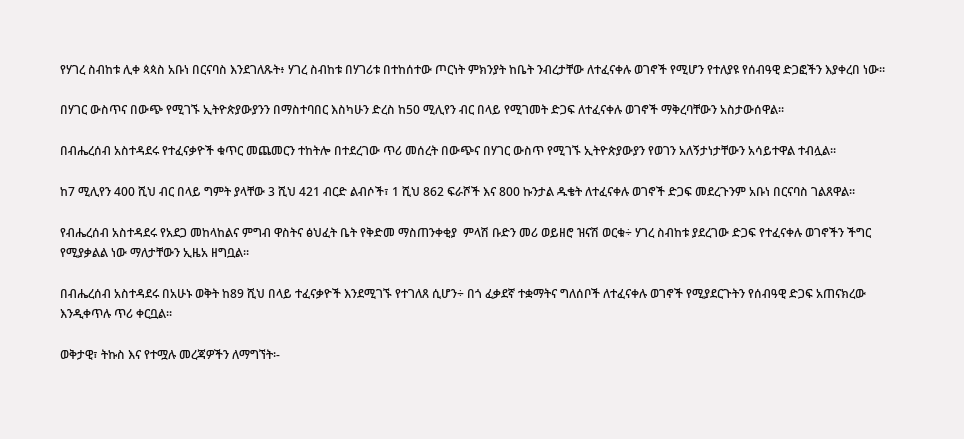የሃገረ ስብከቱ ሊቀ ጳጳስ አቡነ በርናባስ እንደገለጹት፥ ሃገረ ስብከቱ በሃገሪቱ በተከሰተው ጦርነት ምክንያት ከቤት ንብረታቸው ለተፈናቀሉ ወገኖች የሚሆን የተለያዩ የሰብዓዊ ድጋፎችን እያቀረበ ነው።

በሃገር ውስጥና በውጭ የሚገኙ ኢትዮጵያውያንን በማስተባበር እስካሁን ድረስ ከ50 ሚሊየን ብር በላይ የሚገመት ድጋፍ ለተፈናቀሉ ወገኖች ማቅረባቸውን አስታውሰዋል፡፡

በብሔረሰብ አስተዳደሩ የተፈናቃዮች ቁጥር መጨመርን ተከትሎ በተደረገው ጥሪ መሰረት በውጭና በሃገር ውስጥ የሚገኙ ኢትዮጵያውያን የወገን አለኝታነታቸውን አሳይተዋል ተብሏል፡፡

ከ7 ሚሊየን 400 ሺህ ብር በላይ ግምት ያላቸው 3 ሺህ 421 ብርድ ልብሶች፣ 1 ሺህ 862 ፍራሾች እና 800 ኩንታል ዱቄት ለተፈናቀሉ ወገኖች ድጋፍ መደረጉንም አቡነ በርናባስ ገልጸዋል።

የብሔረሰብ አስተዳደሩ የአደጋ መከላከልና ምግብ ዋስትና ፅህፈት ቤት የቅድመ ማስጠንቀቂያ  ምላሽ ቡድን መሪ ወይዘሮ ዝናሽ ወርቁ÷ ሃገረ ስብከቱ ያደረገው ድጋፍ የተፈናቀሉ ወገኖችን ችግር የሚያቃልል ነው ማለታቸውን ኢዜአ ዘግቧል፡፡

በብሔረሰብ አስተዳደሩ በአሁኑ ወቅት ከ89 ሺህ በላይ ተፈናቃዮች እንደሚገኙ የተገለጸ ሲሆን÷ በጎ ፈቃደኛ ተቋማትና ግለሰቦች ለተፈናቀሉ ወገኖች የሚያደርጉትን የሰብዓዊ ድጋፍ አጠናክረው እንዲቀጥሉ ጥሪ ቀርቧል፡፡

ወቅታዊ፣ ትኩስ እና የተሟሉ መረጃዎችን ለማግኘት፡-